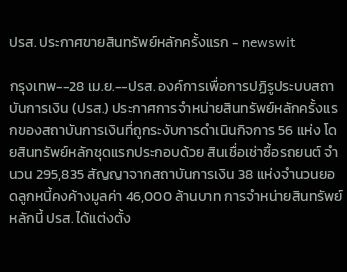ปรส. ประกาศขายสินทรัพย์หลักครั้งแรก - newswit

กรุงเทพ--28 เม.ย.--ปรส. องค์การเพื่อการปฏิรูประบบสถาบันการเงิน (ปรส.) ประกาศการจำหน่ายสินทรัพย์หลักครั้งแรกของสถาบันการเงินที่ถูกระงับการดำเนินกิจการ 56 แห่ง โดยสินทรัพย์หลักชุดแรกประกอบด้วย สินเชื่อเช่าซื้อรถยนต์ จำนวน 295,835 สัญญาจากสถาบันการเงิน 38 แห่งจำนวนยอดลูกหนี้คงค้างมูลค่า 46,000 ล้านบาท การจำหน่ายสินทรัพย์หลักนี้ ปรส. ได้แต่งตั้ง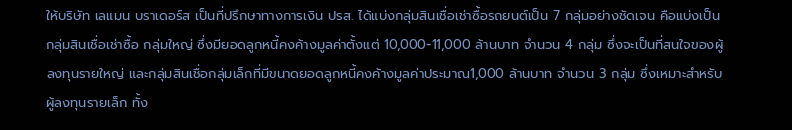ให้บริษัท เลแมน บราเดอร์ส เป็นที่ปรึกษาทางการเงิน ปรส. ได้แบ่งกลุ่มสินเชื่อเช่าซื้อรถยนต์เป็น 7 กลุ่มอย่างชัดเจน คือแบ่งเป็นกลุ่มสินเชื่อเช่าซื้อ กลุ่มใหญ่ ซึ่งมียอดลูกหนี้คงค้างมูลค่าตั้งแต่ 10,000-11,000 ล้านบาท จำนวน 4 กลุ่ม ซึ่งจะเป็นที่สนใจของผู้ลงทุนรายใหญ่ และกลุ่มสินเชื่อกลุ่มเล็กที่มีขนาดยอดลูกหนี้คงค้างมูลค่าประมาณ1,000 ล้านบาท จำนวน 3 กลุ่ม ซึ่งเหมาะสำหรับผู้ลงทุนรายเล็ก ทั้ง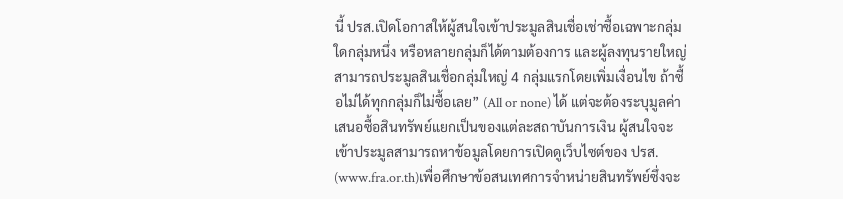นี้ ปรส.เปิดโอกาสให้ผู้สนใจเข้าประมูลสินเชื่อเช่าซื้อเฉพาะกลุ่มใดกลุ่มหนึ่ง หรือหลายกลุ่มก็ได้ตามต้องการ และผู้ลงทุนรายใหญ่สามารถประมูลสินเชื่อกลุ่มใหญ่ 4 กลุ่มแรกโดยเพิ่มเงื่อนไข ถ้าซื้อไม่ได้ทุกกลุ่มก็ไม่ซื้อเลย” (All or none) ได้ แต่จะต้องระบุมูลค่าเสนอซื้อสินทรัพย์แยกเป็นของแต่ละสถาบันการเงิน ผู้สนใจจะเข้าประมูลสามารถหาข้อมูลโดยการเปิดดูเว็บไซต์ของ ปรส. (www.fra.or.th)เพื่อศึกษาข้อสนเทศการจำหน่ายสินทรัพย์ซึ่งจะ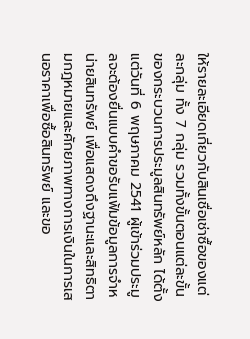ให้รายละเอียดเกี่ยวกับสินเชื่อเช่าซื้อของแต่ละกลุ่ม ทั้ง 7 กลุ่ม รวมทั้งขั้นตอนแต่ละขั้นของกระบวนการประมูลสินทรัพย์หลัก ได้ตั้งแต่วันที่ 6 พฤษภาคม 2541 ผู้เข้าร่วมประมูลจะต้องยื่นแบบคำขอรับแฟ้มข้อมูลการจำหน่ายสินทรัพย์ เพื่อแสดงถึงฐานะและสิทธิตามกฎหมายและศักยภาพทางการเงินในการเสนอราคาเพื่อซื้อสินทรัพย์ และขอ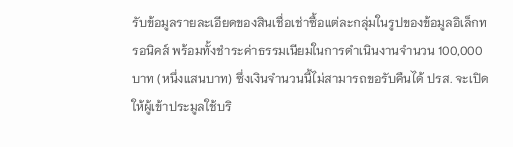รับข้อมูลรายละเอียดของสินเชื่อเช่าซื้อแต่ละกลุ่มในรูปของข้อมูลอิเล็กทรอนิคส์ พร้อมทั้งชำระค่าธรรมเนียมในการดำเนินงานจำนวน 100,000 บาท (หนึ่งแสนบาท) ซึ่งเงินจำนวนนี้ไม่สามารถขอรับคืนได้ ปรส. จะเปิดให้ผู้เข้าประมูลใช้บริ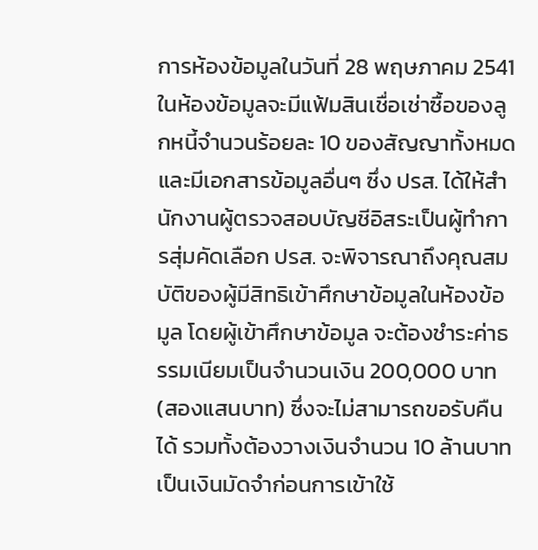การห้องข้อมูลในวันที่ 28 พฤษภาคม 2541 ในห้องข้อมูลจะมีแฟ้มสินเชื่อเช่าซื้อของลูกหนี้จำนวนร้อยละ 10 ของสัญญาทั้งหมด และมีเอกสารข้อมูลอื่นๆ ซึ่ง ปรส. ได้ให้สำนักงานผู้ตรวจสอบบัญชีอิสระเป็นผู้ทำการสุ่มคัดเลือก ปรส. จะพิจารณาถึงคุณสมบัติของผู้มีสิทธิเข้าศึกษาข้อมูลในห้องข้อมูล โดยผู้เข้าศึกษาข้อมูล จะต้องชำระค่าธรรมเนียมเป็นจำนวนเงิน 200,000 บาท (สองแสนบาท) ซึ่งจะไม่สามารถขอรับคืนได้ รวมทั้งต้องวางเงินจำนวน 10 ล้านบาท เป็นเงินมัดจำก่อนการเข้าใช้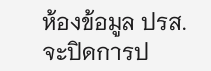ห้องข้อมูล ปรส. จะปิดการป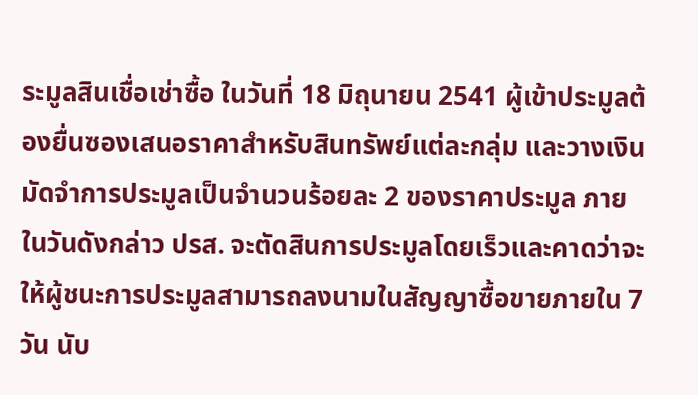ระมูลสินเชื่อเช่าซื้อ ในวันที่ 18 มิถุนายน 2541 ผู้เข้าประมูลต้องยื่นซองเสนอราคาสำหรับสินทรัพย์แต่ละกลุ่ม และวางเงินมัดจำการประมูลเป็นจำนวนร้อยละ 2 ของราคาประมูล ภายในวันดังกล่าว ปรส. จะตัดสินการประมูลโดยเร็วและคาดว่าจะให้ผู้ชนะการประมูลสามารถลงนามในสัญญาซื้อขายภายใน 7 วัน นับ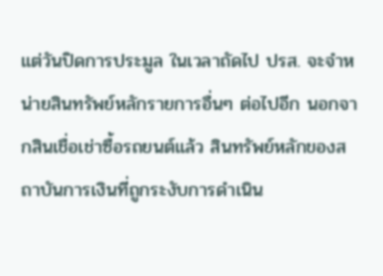แต่วันปิดการประมูล ในเวลาถัดไป ปรส. จะจำหน่ายสินทรัพย์หลักรายการอื่นๆ ต่อไปอีก นอกจากสินเชื่อเช่าซื้อรถยนต์แล้ว สินทรัพย์หลักของสถาบันการเงินที่ถูกระงับการดำเนิน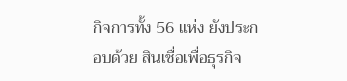กิจการทั้ง 56 แห่ง ยังประกอบด้วย สินเชื่อเพื่อธุรกิจ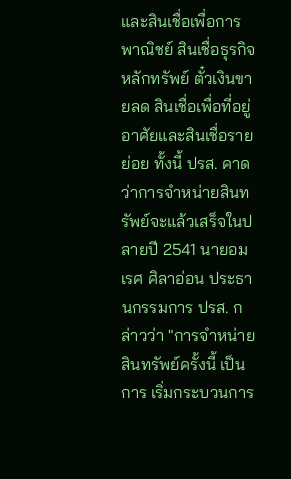และสินเชื่อเพื่อการพาณิชย์ สินเชื่อธุรกิจหลักทรัพย์ ตั๋วเงินขายลด สินเชื่อเพื่อที่อยู่อาศัยและสินเชื่อรายย่อย ทั้งนี้ ปรส. คาดว่าการจำหน่ายสินทรัพย์จะแล้วเสร็จในปลายปี 2541 นายอมเรศ ศิลาอ่อน ประธานกรรมการ ปรส. กล่าวว่า "การจำหน่ายสินทรัพย์ครั้งนี้ เป็นการ เริ่มกระบวนการ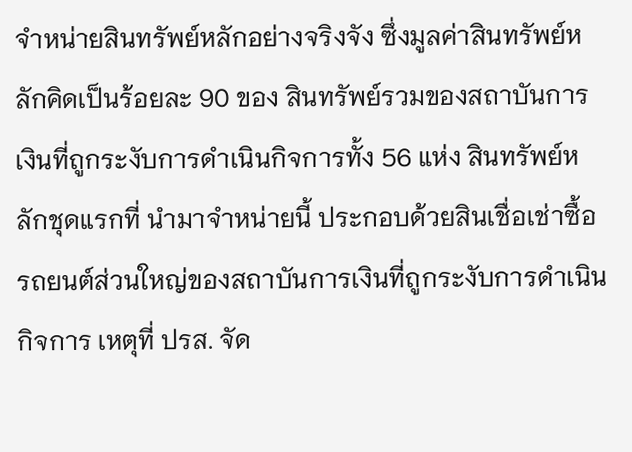จำหน่ายสินทรัพย์หลักอย่างจริงจัง ซึ่งมูลค่าสินทรัพย์หลักคิดเป็นร้อยละ 90 ของ สินทรัพย์รวมของสถาบันการเงินที่ถูกระงับการดำเนินกิจการทั้ง 56 แห่ง สินทรัพย์หลักชุดแรกที่ นำมาจำหน่ายนี้ ประกอบด้วยสินเชื่อเช่าซื้อรถยนต์ส่วนใหญ่ของสถาบันการเงินที่ถูกระงับการดำเนินกิจการ เหตุที่ ปรส. จัด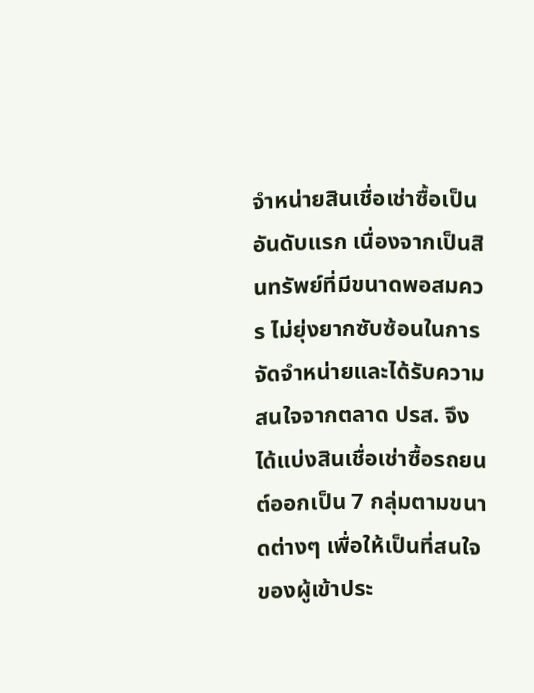จำหน่ายสินเชื่อเช่าซื้อเป็นอันดับแรก เนื่องจากเป็นสินทรัพย์ที่มีขนาดพอสมควร ไม่ยุ่งยากซับซ้อนในการจัดจำหน่ายและได้รับความสนใจจากตลาด ปรส. จึงได้แบ่งสินเชื่อเช่าซื้อรถยนต์ออกเป็น 7 กลุ่มตามขนาดต่างๆ เพื่อให้เป็นที่สนใจของผู้เข้าประ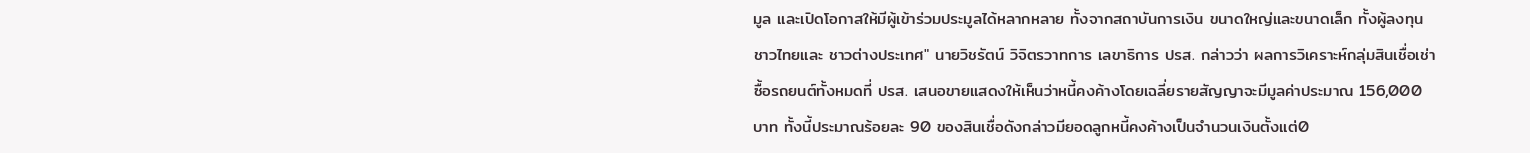มูล และเปิดโอกาสให้มีผู้เข้าร่วมประมูลได้หลากหลาย ทั้งจากสถาบันการเงิน ขนาดใหญ่และขนาดเล็ก ทั้งผู้ลงทุนชาวไทยและ ชาวต่างประเทศ" นายวิชรัตน์ วิจิตรวาทการ เลขาธิการ ปรส. กล่าวว่า ผลการวิเคราะห์กลุ่มสินเชื่อเช่าซื้อรถยนต์ทั้งหมดที่ ปรส. เสนอขายแสดงให้เห็นว่าหนี้คงค้างโดยเฉลี่ยรายสัญญาจะมีมูลค่าประมาณ 156,000 บาท ทั้งนี้ประมาณร้อยละ 90 ของสินเชื่อดังกล่าวมียอดลูกหนี้คงค้างเป็นจำนวนเงินตั้งแต่0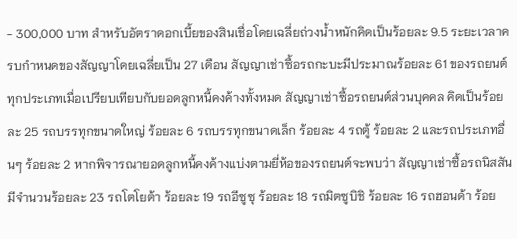- 300,000 บาท สำหรับอัตราดอกเบี้ยของสินเชื่อโดยเฉลี่ยถ่วงน้ำหนักคิดเป็นร้อยละ 9.5 ระยะเวลาครบกำหนดของสัญญาโดยเฉลี่ยเป็น 27 เดือน สัญญาเช่าซื้อรถกะบะมีประมาณร้อยละ 61 ของรถยนต์ทุกประเภทเมื่อเปรียบเทียบกับยอดลูกหนี้คงค้างทั้งหมด สัญญาเช่าซื้อรถยนต์ส่วนบุคคล คิดเป็นร้อยละ 25 รถบรรทุกขนาดใหญ่ ร้อยละ 6 รถบรรทุกขนาดเล็ก ร้อยละ 4 รถตู้ ร้อยละ 2 และรถประเภทอื่นๆ ร้อยละ 2 หากพิจารณายอดลูกหนี้คงค้างแบ่งตามยี่ห้อของรถยนต์จะพบว่า สัญญาเช่าซื้อรถนิสสันมีจำนวนร้อยละ 23 รถโตโยต้า ร้อยละ 19 รถอีซูซุ ร้อยละ 18 รถมิตซูบิชิ ร้อยละ 16 รถฮอนด้า ร้อย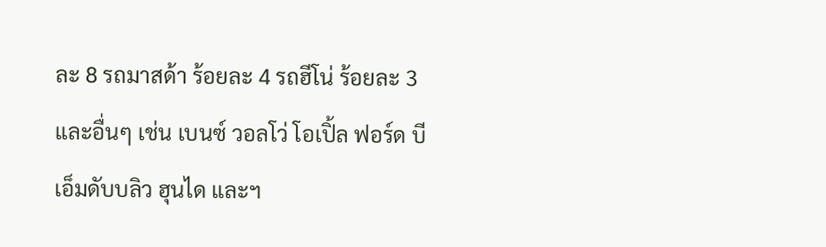ละ 8 รถมาสด้า ร้อยละ 4 รถฮีโน่ ร้อยละ 3 และอื่นๆ เช่น เบนซ์ วอลโว่ โอเปิ้ล ฟอร์ด บีเอ็มดับบลิว ฮุนได และฯ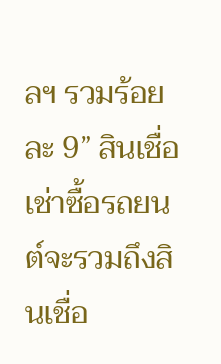ลฯ รวมร้อยละ 9” สินเชื่อเช่าซื้อรถยนต์จะรวมถึงสินเชื่อ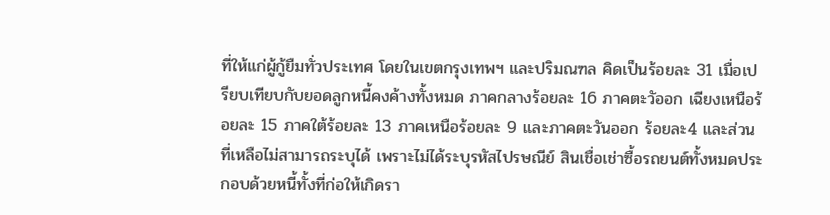ที่ให้แก่ผู้กู้ยืมทั่วประเทศ โดยในเขตกรุงเทพฯ และปริมณฑล คิดเป็นร้อยละ 31 เมื่อเปรียบเทียบกับยอดลูกหนี้คงค้างทั้งหมด ภาคกลางร้อยละ 16 ภาคตะวัออก เฉียงเหนือร้อยละ 15 ภาคใต้ร้อยละ 13 ภาคเหนือร้อยละ 9 และภาคตะวันออก ร้อยละ4 และส่วนที่เหลือไม่สามารถระบุได้ เพราะไม่ได้ระบุรหัสไปรษณีย์ สินเชื่อเช่าซื้อรถยนต์ทั้งหมดประกอบด้วยหนี้ทั้งที่ก่อให้เกิดรา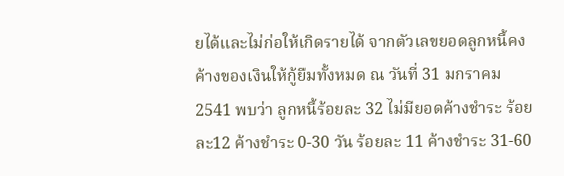ยได้และไม่ก่อให้เกิดรายได้ จากตัวเลขยอดลูกหนี้คงค้างของเงินให้กู้ยืมทั้งหมด ณ วันที่ 31 มกราคม 2541 พบว่า ลูกหนี้ร้อยละ 32 ไม่มียอดค้างชำระ ร้อยละ12 ค้างชำระ 0-30 วัน ร้อยละ 11 ค้างชำระ 31-60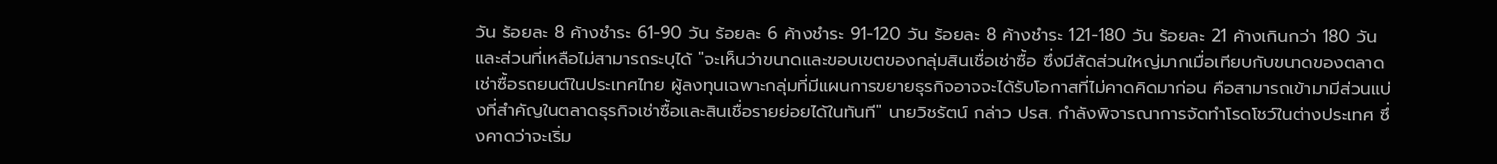วัน ร้อยละ 8 ค้างชำระ 61-90 วัน ร้อยละ 6 ค้างชำระ 91-120 วัน ร้อยละ 8 ค้างชำระ 121-180 วัน ร้อยละ 21 ค้างเกินกว่า 180 วัน และส่วนที่เหลือไม่สามารถระบุได้ "จะเห็นว่าขนาดและขอบเขตของกลุ่มสินเชื่อเช่าซื้อ ซึ่งมีสัดส่วนใหญ่มากเมื่อเทียบกับขนาดของตลาดเช่าซื้อรถยนต์ในประเทศไทย ผู้ลงทุนเฉพาะกลุ่มที่มีแผนการขยายธุรกิจอาจจะได้รับโอกาสที่ไม่คาดคิดมาก่อน คือสามารถเข้ามามีส่วนแบ่งที่สำคัญในตลาดธุรกิจเช่าซื้อและสินเชื่อรายย่อยได้ในทันที" นายวิชรัตน์ กล่าว ปรส. กำลังพิจารณาการจัดทำโรดโชว์ในต่างประเทศ ซึ่งคาดว่าจะเริ่ม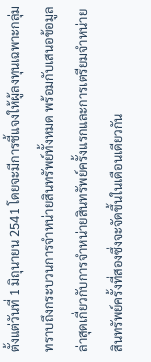ตั้งแต่วันที่ 1 มิถุนายน 2541 โดยจะมีการชี้แจงให้ผู้ลงทุนเฉพาะกลุ่มทราบถึงกระบวนการจำหน่ายสินทรัพย์ทั้งหมด พร้อมกับเสนอข้อมูลล่าสุดเกี่ยวกับการจำหน่ายสินทรัพย์ครั้งแรกและการเตรียมจำหน่ายสินทรัพย์ครั้งที่สองซึ่งจะจัดขึ้นในเดือนเดียวกัน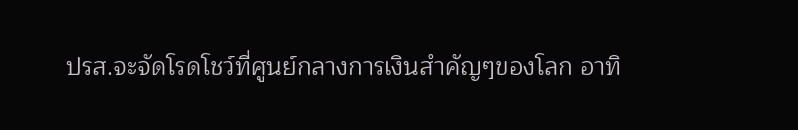ปรส.จะจัดโรดโชว์ที่ศูนย์กลางการเงินสำคัญๆของโลก อาทิ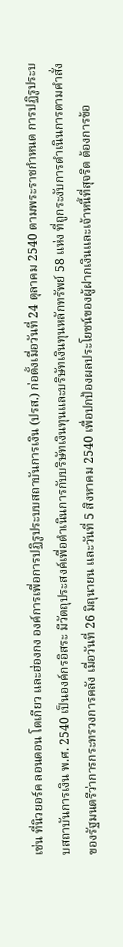เช่น ที่นิวยอร์ค ลอนดอน โตเกียว และฮ่องกง องค์การเพื่อการปฏิรูประบบสถาบันการเงิน (ปรส.) ก่อตั้งเมื่อวันที่ 24 ตุลาคม 2540 ตามพระราชกำหนด การปฏิรูประบบสถาบันการเงิน พ.ศ. 2540 เป็นองค์กรอิสระ มีวัตถุประสงค์เพื่อดำเนินการกับบริษัทเงินทุนและบริษัทเงินทุนหลักทรัพย์ 58 แห่ง ที่ถูกระงับการดำเนินการตามคำสั่งของรัฐมนตรีว่าการกระทรวงการคลัง เมื่อวันที่ 26 มิถุนายน และวันที่ 5 สิงหาคม 2540 เพื่อปกป้องผลประโยชน์ของผู้ฝากเงินและเจ้าหนี้ที่สุจริต ต้องการข้อ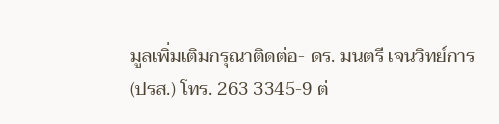มูลเพิ่มเติมกรุณาติดต่อ- ดร. มนตรี เจนวิทย์การ (ปรส.) โทร. 263 3345-9 ต่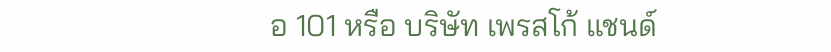อ 101 หรือ บริษัท เพรสโก้ แชนด์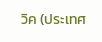วิค (ประเทศ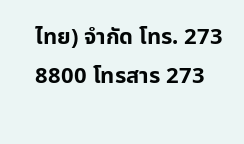ไทย) จำกัด โทร. 273 8800 โทรสาร 273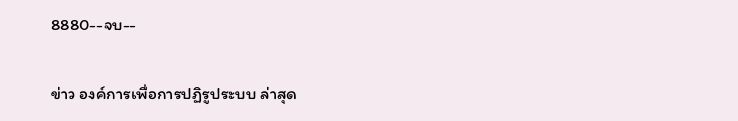8880--จบ--

ข่าว องค์การเพื่อการปฏิรูประบบ ล่าสุด